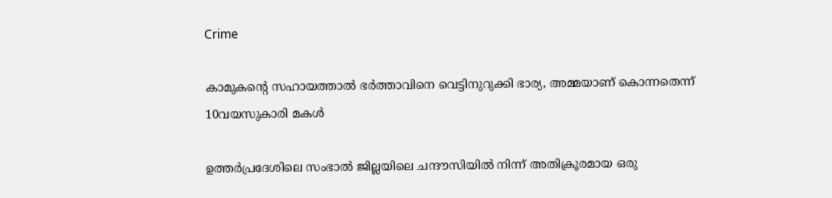Crime

കാമുകന്റെ സഹായത്താല്‍ ഭർത്താവിനെ വെട്ടിനുറുക്കി ഭാര്യ, അമ്മയാണ് കൊന്നതെന്ന് 10വയസുകാരി മകള്‍

ഉത്തർപ്രദേശിലെ സംഭാൽ ജില്ലയിലെ ചന്ദൗസിയിൽ നിന്ന് അതിക്രൂരമായ ഒരു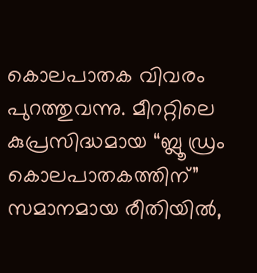കൊലപാതക വിവരം പുറത്തുവന്നു. മീററ്റിലെ കുപ്രസിദ്ധമായ “ബ്ലൂ ഡ്രം കൊലപാതകത്തിന്” സമാനമായ രീതിയിൽ,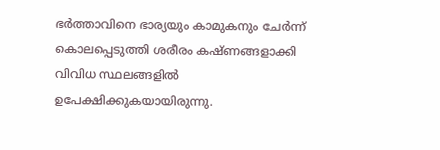ഭർത്താവിനെ ഭാര്യയും കാമുകനും ചേർന്ന് കൊലപ്പെടുത്തി ശരീരം കഷ്ണങ്ങളാക്കി വിവിധ സ്ഥലങ്ങളിൽ ഉപേക്ഷിക്കുകയായിരുന്നു.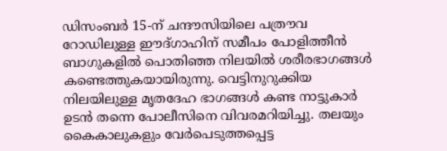ഡിസംബർ 15-ന് ചന്ദൗസിയിലെ പത്രൗവ റോഡിലുള്ള ഈദ്ഗാഹിന് സമീപം പോളിത്തീൻ ബാഗുകളിൽ പൊതിഞ്ഞ നിലയിൽ ശരീരഭാഗങ്ങൾ കണ്ടെത്തുകയായിരുന്നു. വെട്ടിനുറുക്കിയ നിലയിലുള്ള മൃതദേഹ ഭാഗങ്ങൾ കണ്ട നാട്ടുകാർ ഉടൻ തന്നെ പോലീസിനെ വിവരമറിയിച്ചു. തലയും കൈകാലുകളും വേർപെടുത്തപ്പെട്ട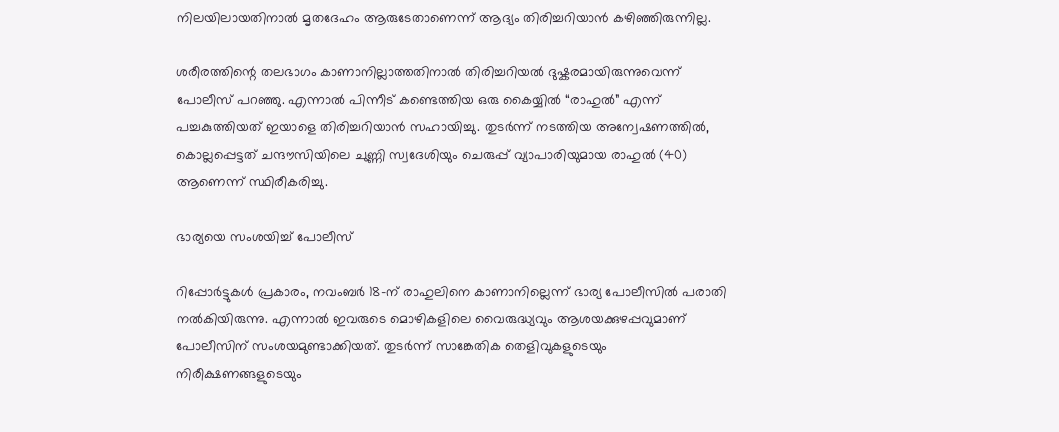നിലയിലായതിനാൽ മൃതദേഹം ആരുടേതാണെന്ന് ആദ്യം തിരിച്ചറിയാൻ കഴിഞ്ഞിരുന്നില്ല.

ശരീരത്തിന്റെ തലഭാഗം കാണാനില്ലാത്തതിനാൽ തിരിച്ചറിയൽ ദുഷ്കരമായിരുന്നുവെന്ന് പോലീസ് പറഞ്ഞു. എന്നാൽ പിന്നീട് കണ്ടെത്തിയ ഒരു കൈയ്യിൽ “രാഹുൽ” എന്ന് പച്ചകുത്തിയത് ഇയാളെ തിരിച്ചറിയാൻ സഹായിച്ചു. തുടർന്ന് നടത്തിയ അന്വേഷണത്തിൽ, കൊല്ലപ്പെട്ടത് ചന്ദൗസിയിലെ ചുണ്ണി സ്വദേശിയും ചെരുപ്പ് വ്യാപാരിയുമായ രാഹുൽ (40) ആണെന്ന് സ്ഥിരീകരിച്ചു.

ഭാര്യയെ സംശയിച്ച് പോലീസ്

റിപ്പോർട്ടുകൾ പ്രകാരം, നവംബർ 18-ന് രാഹുലിനെ കാണാനില്ലെന്ന് ഭാര്യ പോലീസിൽ പരാതി നൽകിയിരുന്നു. എന്നാൽ ഇവരുടെ മൊഴികളിലെ വൈരുദ്ധ്യവും ആശയക്കുഴപ്പവുമാണ് പോലീസിന് സംശയമുണ്ടാക്കിയത്. തുടർന്ന് സാങ്കേതിക തെളിവുകളുടെയും നിരീക്ഷണങ്ങളുടെയും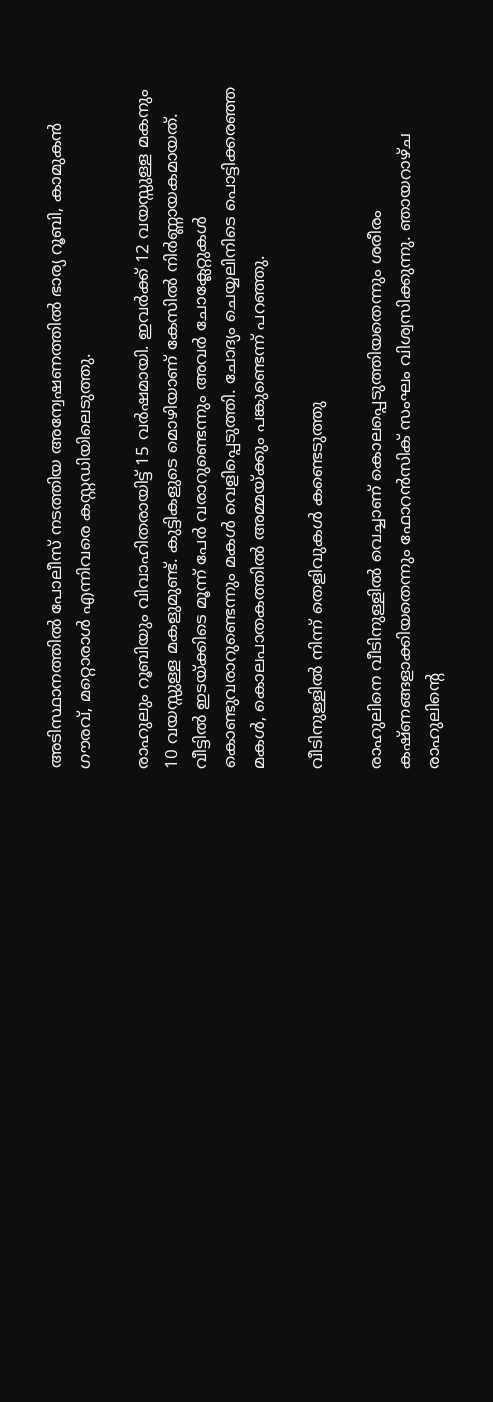അടിസ്ഥാനത്തിൽ പോലീസ് നടത്തിയ അന്വേഷണത്തിൽ ഭാര്യ റൂബി, കാമുകൻ ഗൗരവ്, മറ്റൊരാൾ എന്നിവരെ കസ്റ്റഡിയിലെടുത്തു.

രാഹുലും റൂബിയും വിവാഹിതരായിട്ട് 15 വർഷമായി. ഇവർക്ക് 12 വയസ്സുള്ള മകനും 10 വയസ്സുള്ള മകളുമുണ്ട്. കുട്ടികളുടെ മൊഴിയാണ് കേസിൽ നിർണ്ണായകമായത്. വീട്ടിൽ ഇടയ്ക്കിടെ മൂന്ന് പേർ വരാറുണ്ടെന്നും അവർ ചോക്ലേറ്റുകൾ കൊണ്ടുവരാറുണ്ടെന്നും മകൾ വെളിപ്പെടുത്തി. ചോദ്യം ചെയ്യലിനിടെ പൊട്ടിക്കരഞ്ഞ മകൾ, കൊലപാതകത്തിൽ അമ്മയ്ക്കും പങ്കുണ്ടെന്ന് പറഞ്ഞു.

വീടിനുള്ളിൽ നിന്ന് തെളിവുകൾ കണ്ടെടുത്തു

രാഹുലിനെ വീടിനുള്ളിൽ വെച്ചാണ് കൊലപ്പെടുത്തിയതെന്നും ശരീരം കഷ്ണങ്ങളാക്കിയതെന്നും ഫോറൻസിക് സംഘം വിശ്വസിക്കുന്നു. ഞായറാഴ്ച രാഹുലിന്റെ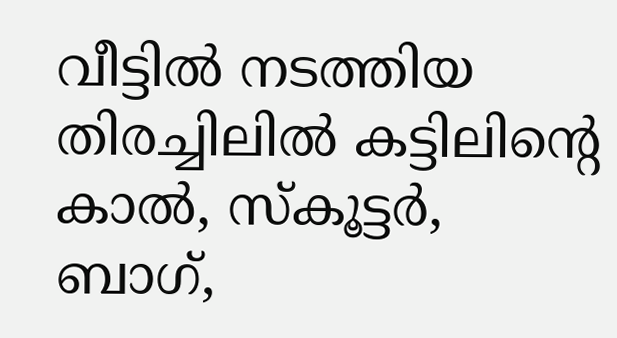വീട്ടിൽ നടത്തിയ തിരച്ചിലിൽ കട്ടിലിന്റെ കാൽ, സ്കൂട്ടർ, ബാഗ്,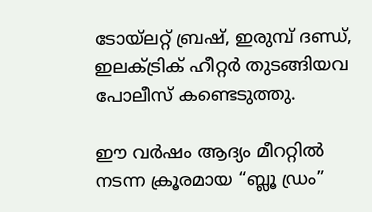ടോയ്‌ലറ്റ് ബ്രഷ്, ഇരുമ്പ് ദണ്ഡ്, ഇലക്ട്രിക് ഹീറ്റർ തുടങ്ങിയവ പോലീസ് കണ്ടെടുത്തു.

ഈ വർഷം ആദ്യം മീററ്റിൽ നടന്ന ക്രൂരമായ “ബ്ലൂ ഡ്രം”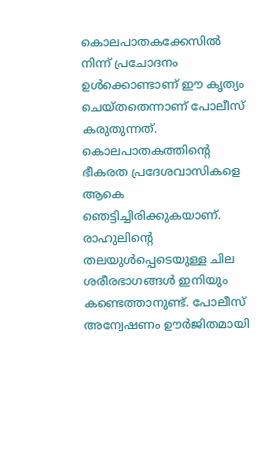കൊലപാതകക്കേസിൽ നിന്ന് പ്രചോദനം ഉൾക്കൊണ്ടാണ് ഈ കൃത്യം ചെയ്തതെന്നാണ് പോലീസ് കരുതുന്നത്. കൊലപാതകത്തിന്റെ ഭീകരത പ്രദേശവാസികളെ ആകെ ഞെട്ടിച്ചിരിക്കുകയാണ്. രാഹുലിന്റെ തലയുൾപ്പെടെയുള്ള ചില ശരീരഭാഗങ്ങൾ ഇനിയും കണ്ടെത്താനുണ്ട്. പോലീസ് അന്വേഷണം ഊർജിതമായി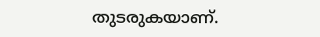തുടരുകയാണ്.